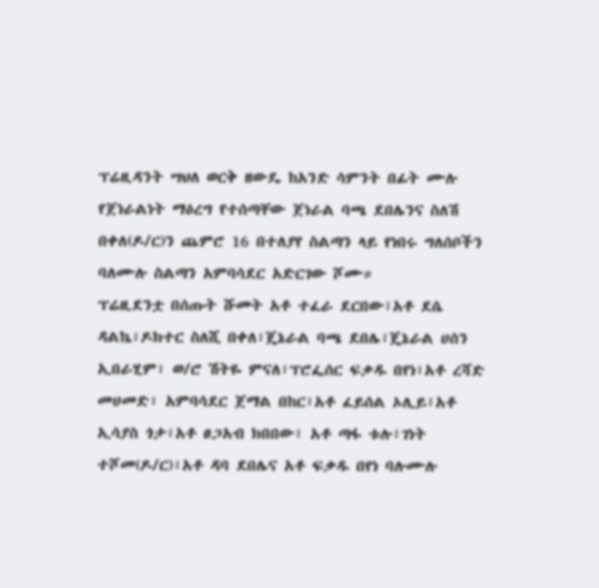ፕሬዚዳንት ሣህለ ወርቅ ዘውዴ ከአንድ ሳምንት በፊት ሙሉ የጀነራልነት ማዕረግ የተሰጣቸው ጀነራል ባጫ ደበሌንና ስለሽ በቀለ(ዶ/ር)ን ጨምሮ 16 በተለያየ ስልጣን ላይ የነበሩ ግለሰቦችን ባለሙሉ ስልጣን አምባሳደር አድርገው ሾሙ።
ፕሬዚደንቷ በሰጡት ሹመት አቶ ተፈራ ደርበው፣አቶ ደሴ ዳልኬ፣ዶክተር ስለሺ በቀለ፣ጄኔራል ባጫ ደበሌ፣ጄኔራል ሀሰን ኢበራሂም፣ ወ/ሮ ሽትዬ ምናለ፣ፕሮፌሰር ፍቃዱ በየነ፣አቶ ረሻድ መሀመድ፣ አምባሳደር ጀማል በከር፣አቶ ፈይሰል ኦሊይ፣አቶ ኢሳያስ ጎታ፣አቶ ፀጋአብ ክበበው፣ አቶ ጣፋ ቱሉ፣ገነት ተሾመ(ዶ/ር)፣አቶ ዳባ ደበሌና አቶ ፍቃዱ በየነ ባሉሙሉ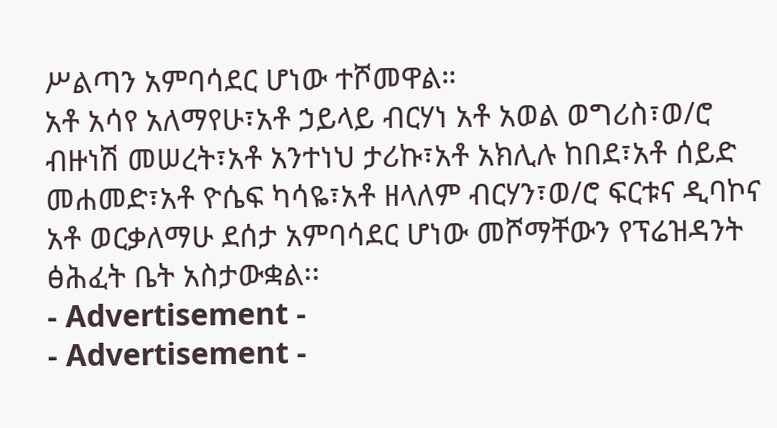ሥልጣን አምባሳደር ሆነው ተሾመዋል።
አቶ አሳየ አለማየሁ፣አቶ ኃይላይ ብርሃነ አቶ አወል ወግሪስ፣ወ/ሮ ብዙነሽ መሠረት፣አቶ አንተነህ ታሪኩ፣አቶ አክሊሉ ከበደ፣አቶ ሰይድ መሐመድ፣አቶ ዮሴፍ ካሳዬ፣አቶ ዘላለም ብርሃን፣ወ/ሮ ፍርቱና ዲባኮና አቶ ወርቃለማሁ ደሰታ አምባሳደር ሆነው መሾማቸውን የፕሬዝዳንት ፅሕፈት ቤት አስታውቋል፡፡
- Advertisement -
- Advertisement -